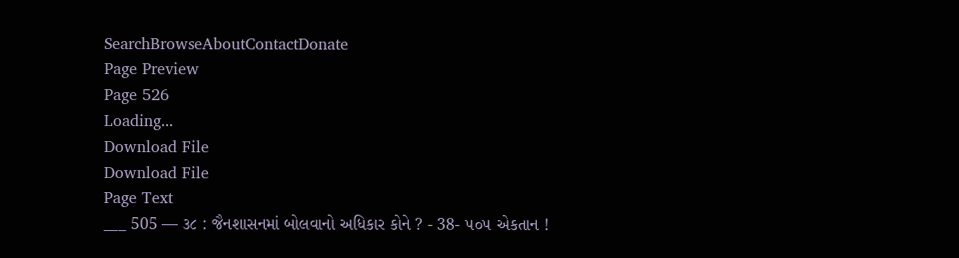SearchBrowseAboutContactDonate
Page Preview
Page 526
Loading...
Download File
Download File
Page Text
___ 505 — ૩૮ : જૈનશાસનમાં બોલવાનો અધિકાર કોને ? - 38- ૫૦૫ એકતાન !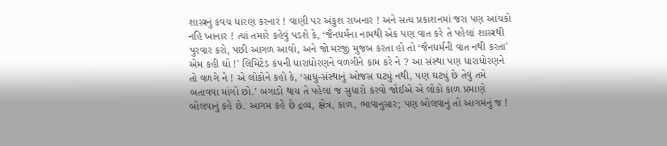શાસ્ત્રનું કવચ ધારણ કરનાર ! વાણી પર અંકુશ રાખનાર ! અને સત્ય પ્રકાશનમાં જરા પણ આંચકો નહિ ખાનાર ! ત્યાં તમારે કહેવું પડશે કે, ‘જૈનધર્મના નામથી એક પણ વાત કરે તે પહેલાં શાસ્ત્રથી પુરવાર કરો, પછી આગળ આવો, અને જો મરજી મુજબ કરતા હો તો ‘જૈનધર્મની વાત નથી કરતા' એમ કહી ઘો !' લિમિટેડ કંપની ધારાધોરણને વળગીને કામ કરે ને ? આ સંસ્થા પણ ધારાધોરણને તો વળગે ને ! એ લોકોને કહો કે, ‘સાધુ-સંસ્થાનું ઓજસ ઘટ્યું નથી, પણ ઘટ્યું છે તેવું તમે બતાવવા માંગો છો.’ બગાડો થાય તે પહેલાં જ સુધારો કરવો જોઈએ એ લોકો કાળ પ્રમાણે બોલવાનું કહે છે. આગમ કહે છે દ્રવ્ય, ક્ષેત્ર, કાળ, ભાવાનુસાર; પણ બોલવાનું તો આગમંનું જ !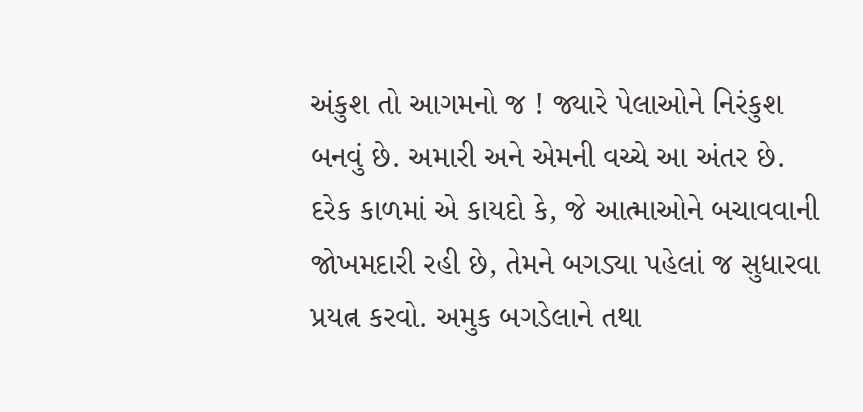અંકુશ તો આગમનો જ ! જ્યારે પેલાઓને નિરંકુશ બનવું છે. અમારી અને એમની વચ્ચે આ અંતર છે. દરેક કાળમાં એ કાયદો કે, જે આત્માઓને બચાવવાની જોખમદારી રહી છે, તેમને બગડ્યા પહેલાં જ સુધારવા પ્રયત્ન કરવો. અમુક બગડેલાને તથા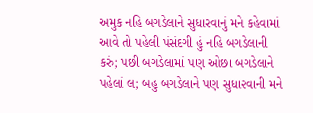અમુક નહિ બગડેલાને સુધારવાનું મને કહેવામાં આવે તો પહેલી પંસંદગી હું નહિ બગડેલાની કરું; પછી બગડેલામાં પણ ઓછા બગડેલાને પહેલાં લ; બહુ બગડેલાને પણ સુધા૨વાની મને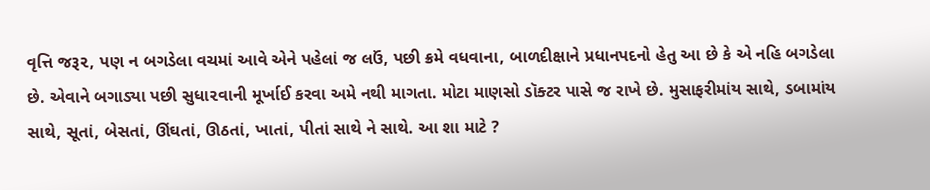વૃત્તિ જરૂ૨, પણ ન બગડેલા વચમાં આવે એને પહેલાં જ લઉં, પછી ક્રમે વધવાના, બાળદીક્ષાને પ્રધાનપદનો હેતુ આ છે કે એ નહિ બગડેલા છે. એવાને બગાડ્યા પછી સુધા૨વાની મૂર્ખાઈ કરવા અમે નથી માગતા. મોટા માણસો ડૉક્ટર પાસે જ રાખે છે. મુસાફરીમાંય સાથે, ડબામાંય સાથે, સૂતાં, બેસતાં, ઊંઘતાં, ઊઠતાં, ખાતાં, પીતાં સાથે ને સાથે. આ શા માટે ?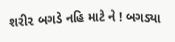શરી૨ બગડે નહિ માટે ને ! બગડ્યા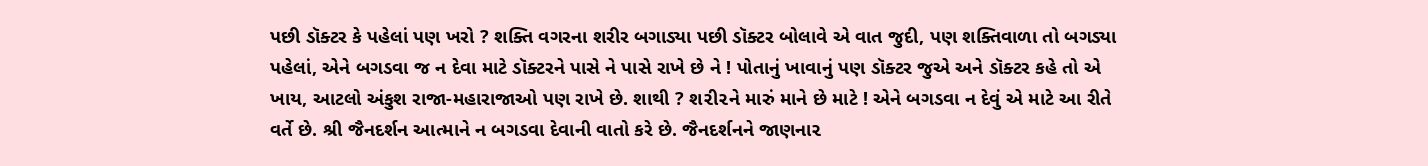પછી ડૉક્ટર કે પહેલાં પણ ખરો ? શક્તિ વગરના શરીર બગાડ્યા પછી ડૉક્ટર બોલાવે એ વાત જુદી, પણ શક્તિવાળા તો બગડ્યા પહેલાં, એને બગડવા જ ન દેવા માટે ડૉક્ટરને પાસે ને પાસે રાખે છે ને ! પોતાનું ખાવાનું પણ ડૉક્ટર જુએ અને ડૉક્ટર કહે તો એ ખાય, આટલો અંકુશ રાજા-મહારાજાઓ પણ રાખે છે. શાથી ? શ૨ી૨ને મારું માને છે માટે ! એને બગડવા ન દેવું એ માટે આ રીતે વર્તે છે. શ્રી જૈનદર્શન આત્માને ન બગડવા દેવાની વાતો કરે છે. જૈનદર્શનને જાણના૨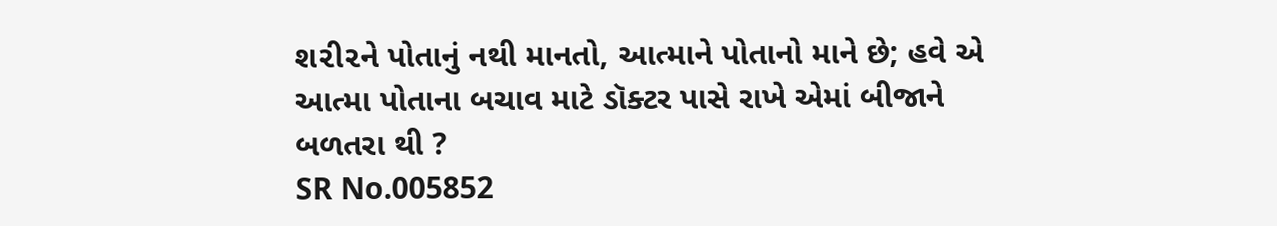શ૨ી૨ને પોતાનું નથી માનતો, આત્માને પોતાનો માને છે; હવે એ આત્મા પોતાના બચાવ માટે ડૉક્ટર પાસે રાખે એમાં બીજાને બળતરા થી ?
SR No.005852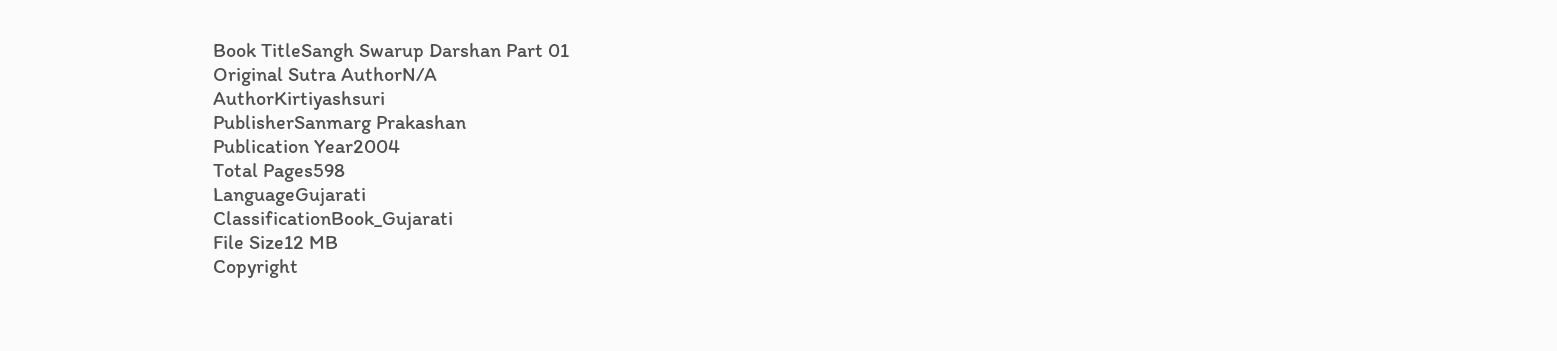Book TitleSangh Swarup Darshan Part 01
Original Sutra AuthorN/A
AuthorKirtiyashsuri
PublisherSanmarg Prakashan
Publication Year2004
Total Pages598
LanguageGujarati
ClassificationBook_Gujarati
File Size12 MB
Copyright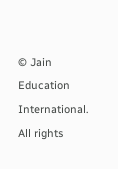© Jain Education International. All rights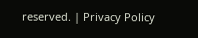reserved. | Privacy Policy